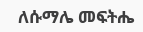ለሱማሌ መፍትሔ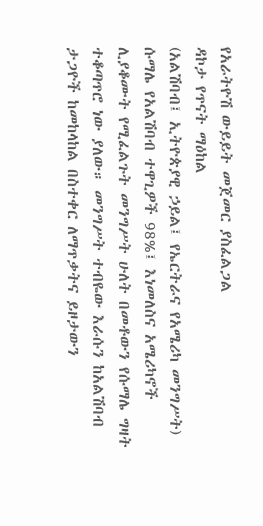የአራትዮሽ ውይይት መጀመር ያስፈልጋል
ዳኮታ የጥናት ማዕከል
(አልሽባብ፤ ኢትዮጵያዊ ኃይል፤ የኤርትራና የአሜሪካ መንግሥት)
ሱማሌ የአልሽባብ ተዋጊዎች 98%፤ እነመለስና አሜሪካኖች ሊያቆሙት የሚፈልጉት መንግሥት ሁለት በመቶውን የሱማሌ ግዛት ተቆጣጥሮ ነው ያለው። መንግሥት ተብዬው እራሱን ከአልሽባብ ታጋዮች ከመከላከል በስተቀር ለማጥቃትና ይዞታውን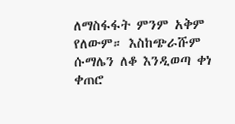ለማስፋፋት ምንም አቅም የለውም። እስከጭራሹም ሱማሌን ለቆ እንዲወጣ ቀነ ቀጠሮ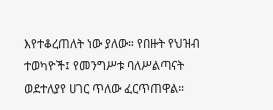እየተቆረጠለት ነው ያለው። የበዙት የህዝብ ተወካዮች፤ የመንግሥቱ ባለሥልጣናት ወደተለያየ ሀገር ጥለው ፈርጥጠዋል።